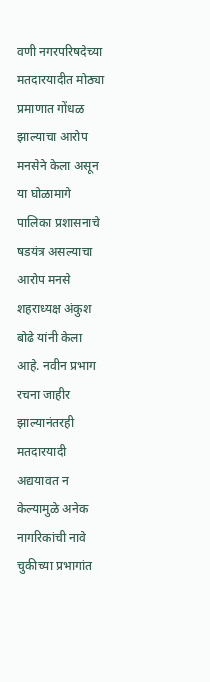वणी नगरपरिषदेच्या मतदारयादीत मोठ्या प्रमाणात गोंधळ झाल्याचा आरोप मनसेने केला असून या घोळामागे पालिका प्रशासनाचे षडयंत्र असल्याचा आरोप मनसे शहराध्यक्ष अंकुश बोढे यांनी केला आहे. नवीन प्रभाग रचना जाहीर झाल्यानंतरही मतदारयादी अद्ययावत न केल्यामुळे अनेक नागरिकांची नावे चुकीच्या प्रभागांत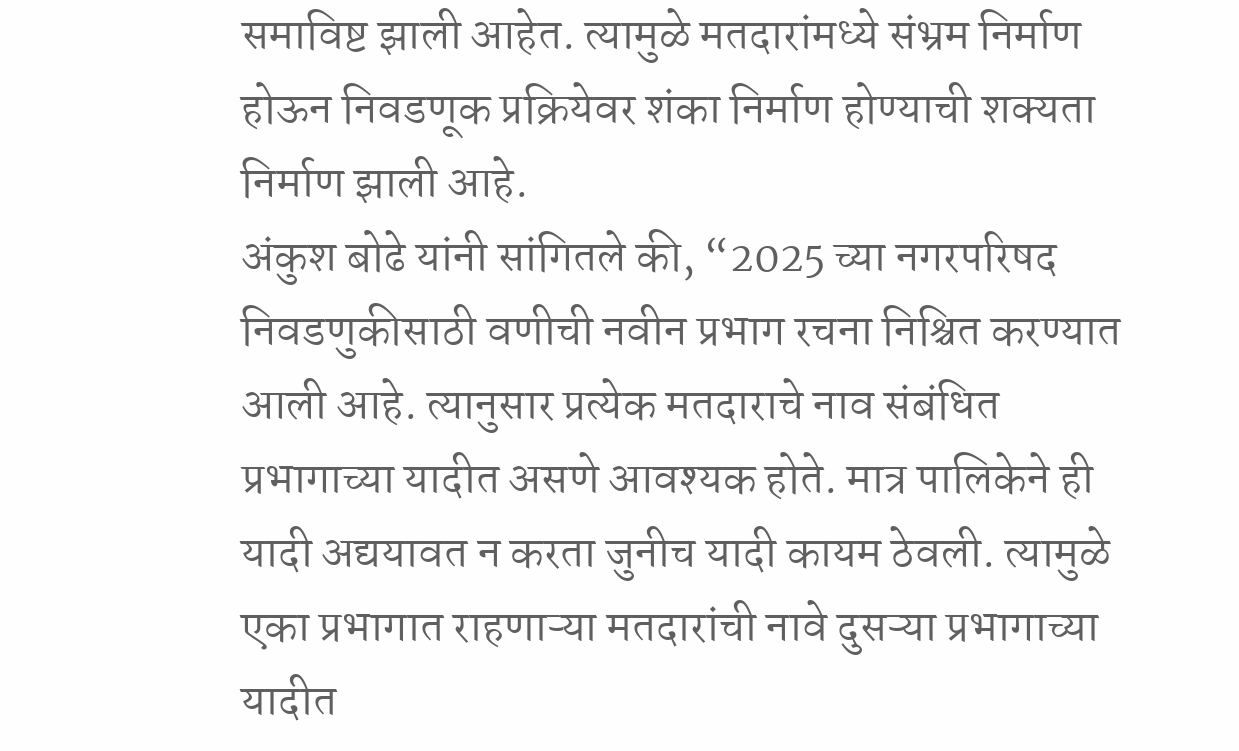समाविष्ट झाली आहेत. त्यामुळे मतदारांमध्ये संभ्रम निर्माण होऊन निवडणूक प्रक्रियेवर शंका निर्माण होण्याची शक्यता निर्माण झाली आहे.
अंकुश बोढे यांनी सांगितले की, “2025 च्या नगरपरिषद निवडणुकीसाठी वणीची नवीन प्रभाग रचना निश्चित करण्यात आली आहे. त्यानुसार प्रत्येक मतदाराचे नाव संबंधित प्रभागाच्या यादीत असणे आवश्यक होते. मात्र पालिकेने ही यादी अद्ययावत न करता जुनीच यादी कायम ठेवली. त्यामुळे एका प्रभागात राहणाऱ्या मतदारांची नावे दुसऱ्या प्रभागाच्या यादीत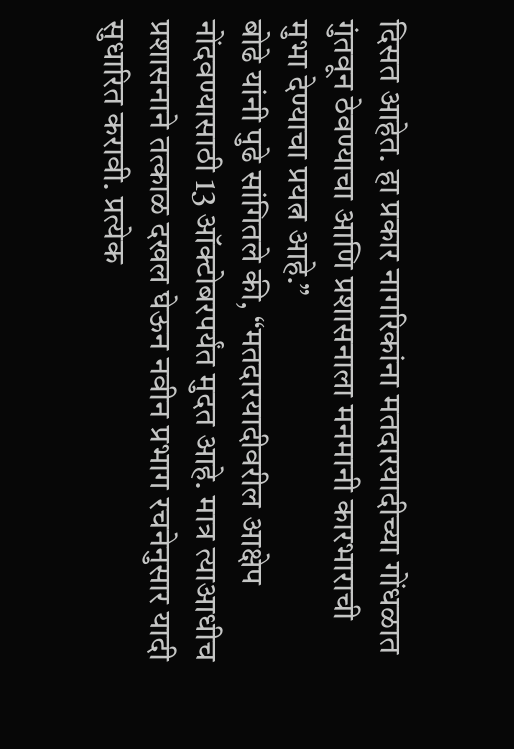दिसत आहेत. हा प्रकार नागरिकांना मतदारयादीच्या गोंधळात गुंतवून ठेवण्याचा आणि प्रशासनाला मनमानी कारभाराची मुभा देण्याचा प्रयत्न आहे.”
बोढे यांनी पुढे सांगितले की, “मतदारयादीवरील आक्षेप नोंदवण्यासाठी 13 ऑक्टोबरपर्यंत मुदत आहे. मात्र त्याआधीच प्रशासनाने तत्काळ दखल घेऊन नवीन प्रभाग रचनेनुसार यादी सुधारित करावी. प्रत्येक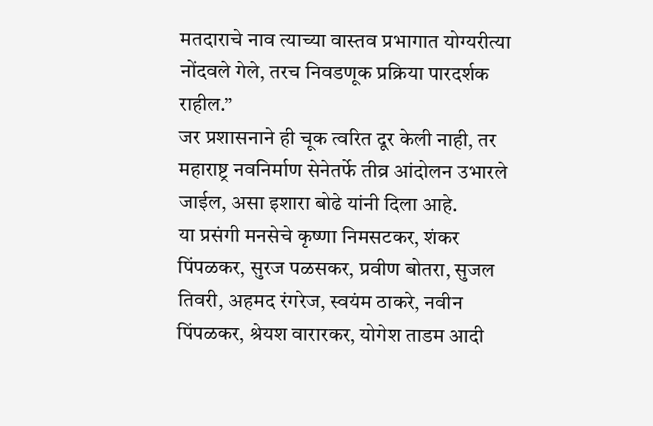मतदाराचे नाव त्याच्या वास्तव प्रभागात योग्यरीत्या नोंदवले गेले, तरच निवडणूक प्रक्रिया पारदर्शक राहील.”
जर प्रशासनाने ही चूक त्वरित दूर केली नाही, तर महाराष्ट्र नवनिर्माण सेनेतर्फे तीव्र आंदोलन उभारले जाईल, असा इशारा बोढे यांनी दिला आहे.
या प्रसंगी मनसेचे कृष्णा निमसटकर, शंकर पिंपळकर, सुरज पळसकर, प्रवीण बोतरा, सुजल तिवरी, अहमद रंगरेज, स्वयंम ठाकरे, नवीन पिंपळकर, श्रेयश वारारकर, योगेश ताडम आदी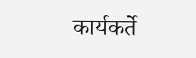कार्यकर्ते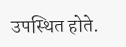उपस्थित होते.